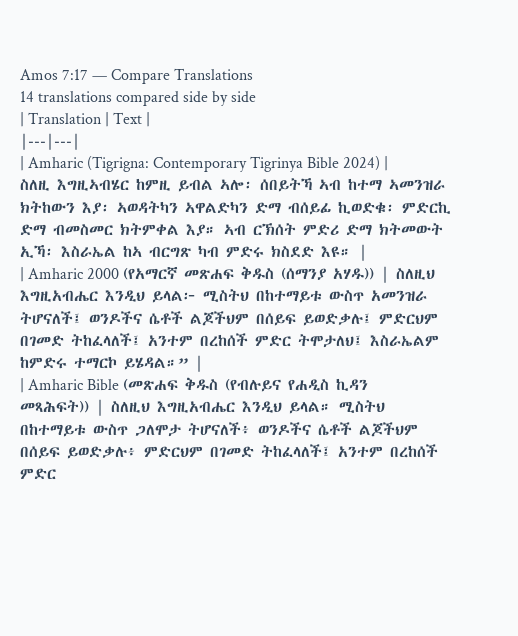Amos 7:17 — Compare Translations
14 translations compared side by side
| Translation | Text |
|---|---|
| Amharic (Tigrigna: Contemporary Tigrinya Bible 2024) | ስለዚ እግዚኣብሄር ከምዚ ይብል ኣሎ፡ ሰበይትኻ ኣብ ከተማ ኣመንዝራ ክትከውን እያ፡ ኣወዳትካን ኣዋልድካን ድማ ብሰይፊ ኪወድቁ፡ ምድርኪ ድማ ብመስመር ክትምቀል እያ። ኣብ ርኽሰት ምድሪ ድማ ክትመውት ኢኻ፡ እስራኤል ከኣ ብርግጽ ካብ ምድሩ ክስደድ እዩ። |
| Amharic 2000 (የአማርኛ መጽሐፍ ቅዱስ (ሰማንያ አሃዱ)) | ስለዚህ እግዚአብሔር እንዲህ ይላል፦ ሚስትህ በከተማይቱ ውስጥ አመንዝራ ትሆናለች፤ ወንዶችና ሴቶች ልጆችህም በሰይፍ ይወድቃሉ፤ ምድርህም በገመድ ትከፈላለች፤ አንተም በረከሰች ምድር ትሞታለህ፤ እስራኤልም ከምድሩ ተማርኮ ይሄዳል።” |
| Amharic Bible (መጽሐፍ ቅዱስ (የብሉይና የሐዲስ ኪዳን መጻሕፍት)) | ስለዚህ እግዚአብሔር እንዲህ ይላል። ሚስትህ በከተማይቱ ውስጥ ጋለሞታ ትሆናለች፥ ወንዶችና ሴቶች ልጆችህም በሰይፍ ይወድቃሉ፥ ምድርህም በገመድ ትከፈላለች፤ አንተም በረከሰች ምድር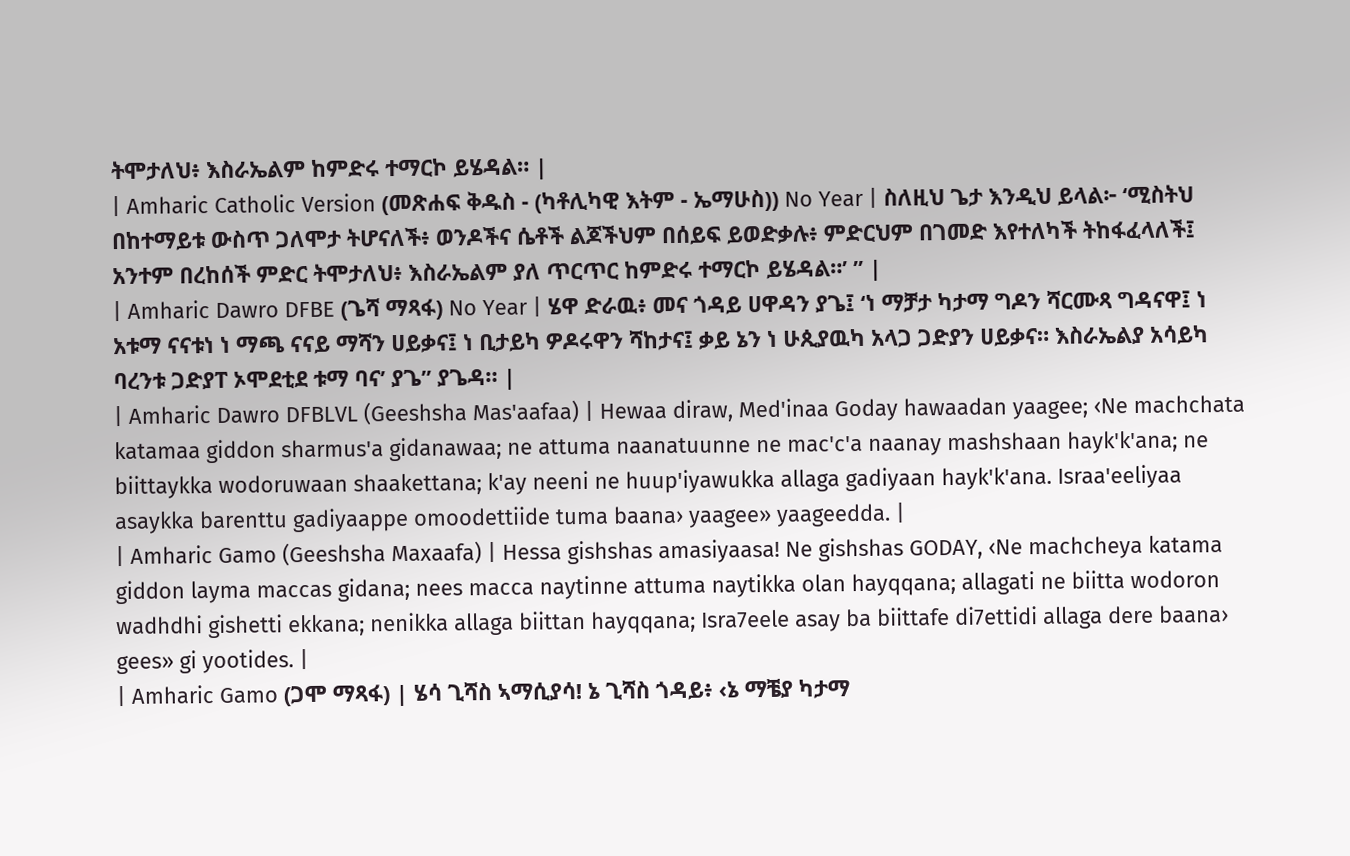ትሞታለህ፥ እስራኤልም ከምድሩ ተማርኮ ይሄዳል። |
| Amharic Catholic Version (መጽሐፍ ቅዱስ - (ካቶሊካዊ እትም - ኤማሁስ)) No Year | ስለዚህ ጌታ እንዲህ ይላል፦ ‘ሚስትህ በከተማይቱ ውስጥ ጋለሞታ ትሆናለች፥ ወንዶችና ሴቶች ልጆችህም በሰይፍ ይወድቃሉ፥ ምድርህም በገመድ እየተለካች ትከፋፈላለች፤ አንተም በረከሰች ምድር ትሞታለህ፥ እስራኤልም ያለ ጥርጥር ከምድሩ ተማርኮ ይሄዳል።’ ” |
| Amharic Dawro DFBE (ጌሻ ማጻፋ) No Year | ሄዋ ድራዉ፥ መና ጎዳይ ሀዋዳን ያጌ፤ ‘ነ ማቻታ ካታማ ግዶን ሻርሙጻ ግዳናዋ፤ ነ አቱማ ናናቱነ ነ ማጫ ናናይ ማሻን ሀይቃና፤ ነ ቢታይካ ዎዶሩዋን ሻከታና፤ ቃይ ኔን ነ ሁጲያዉካ አላጋ ጋድያን ሀይቃና። እስራኤልያ አሳይካ ባረንቱ ጋድያፐ ኦሞደቲደ ቱማ ባና’ ያጌ” ያጌዳ። |
| Amharic Dawro DFBLVL (Geeshsha Mas'aafaa) | Hewaa diraw, Med'inaa Goday hawaadan yaagee; ‹Ne machchata katamaa giddon sharmus'a gidanawaa; ne attuma naanatuunne ne mac'c'a naanay mashshaan hayk'k'ana; ne biittaykka wodoruwaan shaakettana; k'ay neeni ne huup'iyawukka allaga gadiyaan hayk'k'ana. Israa'eeliyaa asaykka barenttu gadiyaappe omoodettiide tuma baana› yaagee» yaageedda. |
| Amharic Gamo (Geeshsha Maxaafa) | Hessa gishshas amasiyaasa! Ne gishshas GODAY, ‹Ne machcheya katama giddon layma maccas gidana; nees macca naytinne attuma naytikka olan hayqqana; allagati ne biitta wodoron wadhdhi gishetti ekkana; nenikka allaga biittan hayqqana; Isra7eele asay ba biittafe di7ettidi allaga dere baana› gees» gi yootides. |
| Amharic Gamo (ጋሞ ማጻፋ) | ሄሳ ጊሻስ ኣማሲያሳ! ኔ ጊሻስ ጎዳይ፥ ‹ኔ ማቼያ ካታማ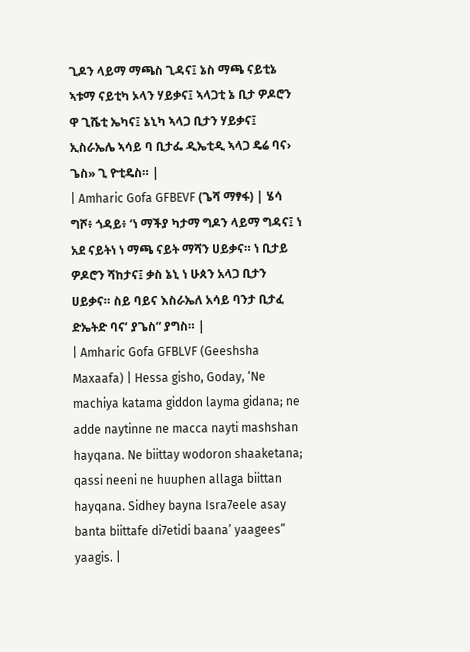ጊዶን ላይማ ማጫስ ጊዳና፤ ኔስ ማጫ ናይቲኔ ኣቱማ ናይቲካ ኦላን ሃይቃና፤ ኣላጋቲ ኔ ቢታ ዎዶሮን ዋ ጊሼቲ ኤካና፤ ኔኒካ ኣላጋ ቢታን ሃይቃና፤ ኢስራኤሌ ኣሳይ ባ ቢታፌ ዲኤቲዲ ኣላጋ ዴሬ ባና› ጌስ» ጊ ዮቲዴስ። |
| Amharic Gofa GFBEVF (ጌሻ ማፃፋ) | ሄሳ ግሾ፥ ጎዳይ፥ ‘ነ ማችያ ካታማ ግዶን ላይማ ግዳና፤ ነ አደ ናይትነ ነ ማጫ ናይት ማሻን ሀይቃና። ነ ቢታይ ዎዶሮን ሻከታና፤ ቃስ ኔኒ ነ ሁጰን አላጋ ቢታን ሀይቃና። ስይ ባይና እስራኤለ አሳይ ባንታ ቢታፈ ድኤትድ ባና’ ያጌስ” ያግስ። |
| Amharic Gofa GFBLVF (Geeshsha Maxaafa) | Hessa gisho, Goday, ‘Ne machiya katama giddon layma gidana; ne adde naytinne ne macca nayti mashshan hayqana. Ne biittay wodoron shaaketana; qassi neeni ne huuphen allaga biittan hayqana. Sidhey bayna Isra7eele asay banta biittafe di7etidi baana’ yaagees” yaagis. |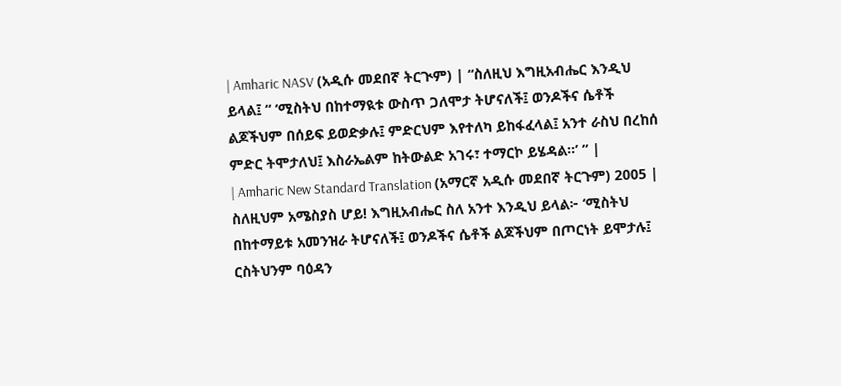| Amharic NASV (አዲሱ መደበኛ ትርጒም) | “ስለዚህ እግዚአብሔር እንዲህ ይላል፤ “ ‘ሚስትህ በከተማዪቱ ውስጥ ጋለሞታ ትሆናለች፤ ወንዶችና ሴቶች ልጆችህም በሰይፍ ይወድቃሉ፤ ምድርህም እየተለካ ይከፋፈላል፤ አንተ ራስህ በረከሰ ምድር ትሞታለህ፤ እስራኤልም ከትውልድ አገሩ፣ ተማርኮ ይሄዳል።’ ” |
| Amharic New Standard Translation (አማርኛ አዲሱ መደበኛ ትርጉም) 2005 | ስለዚህም አሜስያስ ሆይ! እግዚአብሔር ስለ አንተ እንዲህ ይላል፦ ‘ሚስትህ በከተማይቱ አመንዝራ ትሆናለች፤ ወንዶችና ሴቶች ልጆችህም በጦርነት ይሞታሉ፤ ርስትህንም ባዕዳን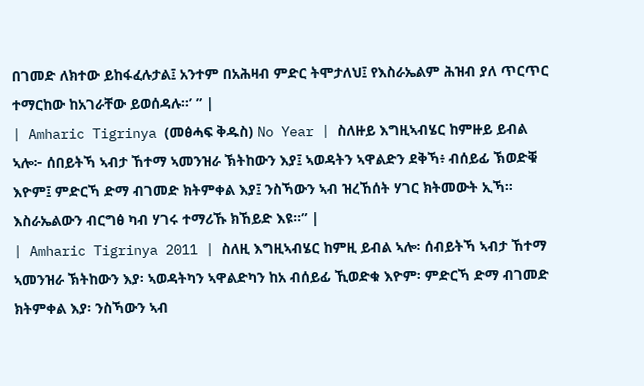በገመድ ለክተው ይከፋፈሉታል፤ አንተም በአሕዛብ ምድር ትሞታለህ፤ የእስራኤልም ሕዝብ ያለ ጥርጥር ተማርከው ከአገራቸው ይወሰዳሉ።’ ” |
| Amharic Tigrinya (መፅሓፍ ቅዱስ) No Year | ስለዙይ እግዚኣብሄር ከምዙይ ይብል ኣሎ፦ ሰበይትኻ ኣብታ ኸተማ ኣመንዝራ ኽትከውን እያ፤ ኣወዳትን ኣዋልድን ደቅኻ፥ ብሰይፊ ኽወድቑ እዮም፤ ምድርኻ ድማ ብገመድ ክትምቀል እያ፤ ንስኻውን ኣብ ዝረኸሰት ሃገር ክትመውት ኢኻ። እስራኤልውን ብርግፅ ካብ ሃገሩ ተማሪኹ ክኸይድ እዩ።” |
| Amharic Tigrinya 2011 | ስለዚ እግዚኣብሄር ከምዚ ይብል ኣሎ፡ ሰብይትኻ ኣብታ ኸተማ ኣመንዝራ ኽትከውን እያ፡ ኣወዳትካን ኣዋልድካን ከአ ብሰይፊ ኺወድቁ እዮም፡ ምድርኻ ድማ ብገመድ ክትምቀል እያ፡ ንስኻውን ኣብ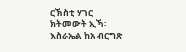ርኽስቲ ሃገር ክትመውት ኢኻ፡ እስራኤል ከአ ብርግጽ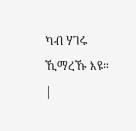ካብ ሃገሩ ኺማረኹ እዩ። |